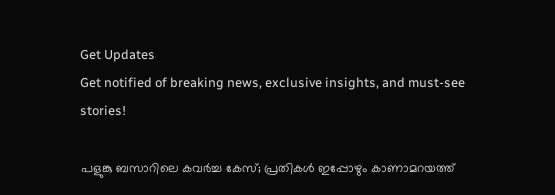Get Updates
Get notified of breaking news, exclusive insights, and must-see stories!

പളുങ്കു ബസാറിലെ കവർച്ച കേസ്; പ്രതികൾ ഇപ്പോഴും കാണാമറയത്ത്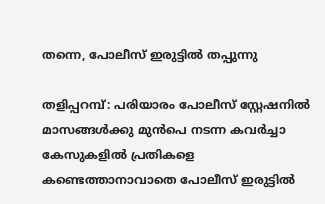തന്നെ, പോലീസ് ഇരുട്ടിൽ തപ്പുന്നു

തളിപ്പറമ്പ്: പരിയാരം പോലീസ് സ്റ്റേഷനിൽ മാസങ്ങൾക്കു മുൻപെ നടന്ന കവർച്ചാ കേസുകളിൽ പ്രതികളെ കണ്ടെത്താനാവാതെ പോലീസ് ഇരുട്ടിൽ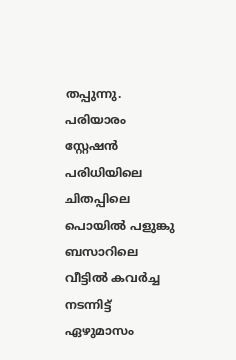തപ്പുന്നു. പരിയാരം സ്റ്റേഷൻ പരിധിയിലെ ചിതപ്പിലെ പൊയില്‍ പളുങ്കു ബസാറിലെ വീട്ടിൽ കവര്‍ച്ച നടന്നിട്ട് ഏഴുമാസം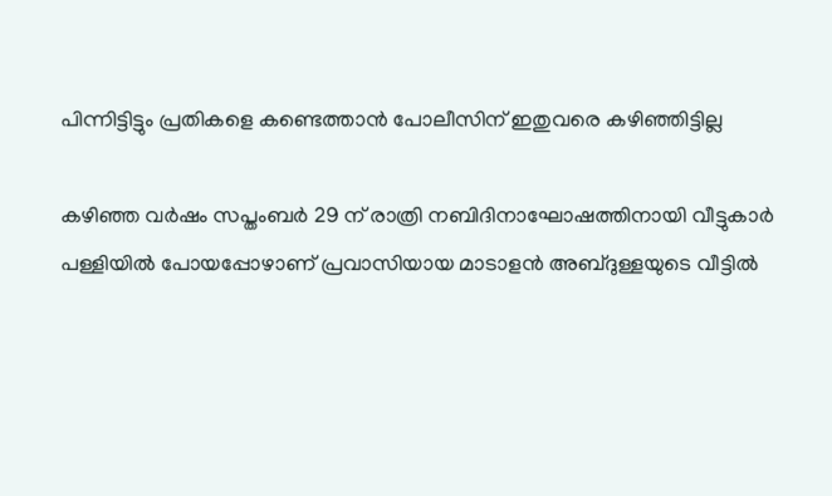പിന്നിട്ടിട്ടും പ്രതികളെ കണ്ടെത്താൻ പോലീസിന് ഇതുവരെ കഴിഞ്ഞിട്ടില്ല

കഴിഞ്ഞ വര്‍ഷം സപ്തംബര്‍ 29 ന് രാത്രി നബിദിനാഘോഷത്തിനായി വീട്ടുകാര്‍ പള്ളിയില്‍ പോയപ്പോഴാണ് പ്രവാസിയായ മാടാളന്‍ അബ്ദുള്ളയുടെ വീട്ടില്‍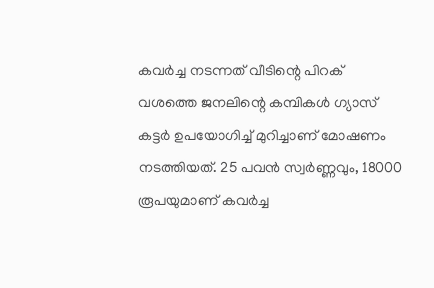കവര്‍ച്ച നടന്നത് വീടിന്റെ പിറക് വശത്തെ ജനലിന്റെ കമ്പികള്‍ ഗ്യാസ് കട്ടര്‍ ഉപയോഗിച്ച് മുറിച്ചാണ് മോഷണം നടത്തിയത്. 25 പവന്‍ സ്വര്‍ണ്ണവും, 18000 രൂപയുമാണ് കവര്‍ച്ച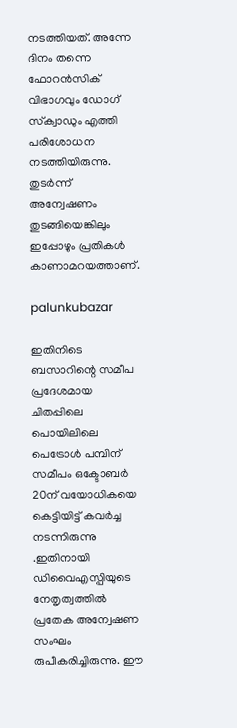നടത്തിയത്. അന്നേ ദിനം തന്നെ ഫോറന്‍സിക് വിഭാഗവും ഡോഗ് സ്‌ക്വാഡും എത്തി പരിശോധന നടത്തിയിരുന്നു. തുടര്‍ന്ന് അന്വേഷണം തുടങ്ങിയെങ്കിലും ഇപ്പോഴും പ്രതികള്‍ കാണാമറയത്താണ്.

palunkubazar

ഇതിനിടെ ബസാറിന്റെ സമീപ പ്രദേശമായ ചിതപ്പിലെ പൊയിലിലെ പെട്രോള്‍ പമ്പിന് സമീപം ഒക്ടോബര്‍ 20ന് വയോധികയെ കെട്ടിയിട്ട് കവര്‍ച്ച നടന്നിരുന്നു .ഇതിനായി ഡിവൈഎസ്പിയുടെ നേതൃത്വത്തില്‍ പ്രതേക അന്വേഷണ സംഘം രുപീകരിച്ചിരുന്നു. ഈ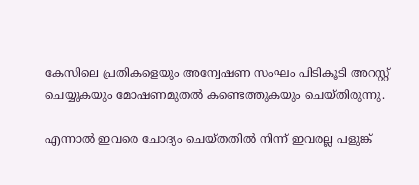കേസിലെ പ്രതികളെയും അന്വേഷണ സംഘം പിടികൂടി അറസ്റ്റ് ചെയ്യുകയും മോഷണമുതല്‍ കണ്ടെത്തുകയും ചെയ്തിരുന്നു.

എന്നാല്‍ ഇവരെ ചോദ്യം ചെയ്തതില്‍ നിന്ന് ഇവരല്ല പളുങ്ക്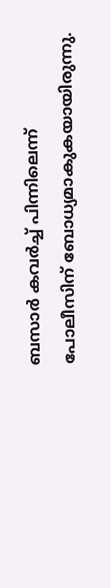ബസാര്‍ കവര്‍ച്ച് പിന്നിലെന്ന് പോലീസിന് ബോധ്യമാകുകയായിരുന്നു.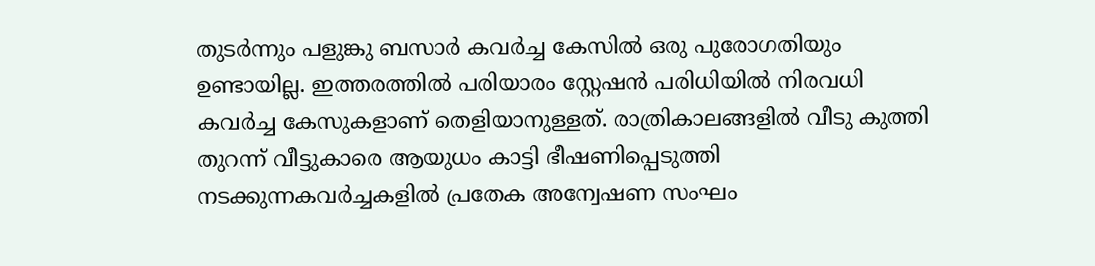തുടര്‍ന്നും പളുങ്കു ബസാര്‍ കവര്‍ച്ച കേസില്‍ ഒരു പുരോഗതിയും ഉണ്ടായില്ല. ഇത്തരത്തില്‍ പരിയാരം സ്റ്റേഷന്‍ പരിധിയില്‍ നിരവധി കവര്‍ച്ച കേസുകളാണ് തെളിയാനുള്ളത്. രാത്രികാലങ്ങളിൽ വീടു കുത്തി തുറന്ന് വീട്ടുകാരെ ആയുധം കാട്ടി ഭീഷണിപ്പെടുത്തി നടക്കുന്നകവര്‍ച്ചകളില്‍ പ്രതേക അന്വേഷണ സംഘം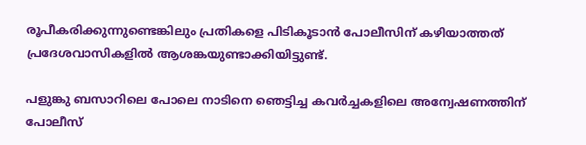രൂപീകരിക്കുന്നുണ്ടെങ്കിലും പ്രതികളെ പിടികൂടാൻ പോലീസിന് കഴിയാത്തത് പ്രദേശവാസികളിൽ ആശങ്കയുണ്ടാക്കിയിട്ടുണ്ട്.

പളുങ്കു ബസാറിലെ പോലെ നാടിനെ ഞെട്ടിച്ച കവര്‍ച്ചകളിലെ അന്വേഷണത്തിന് പോലീസ്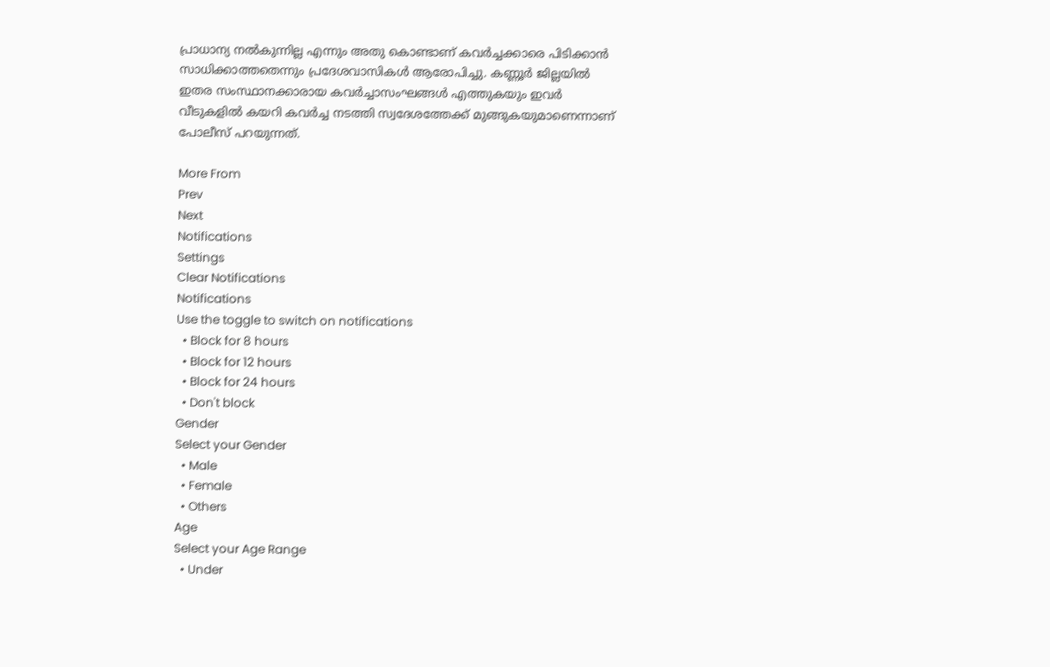പ്രാധാന്യ നല്‍കുന്നില്ല എന്നും അതു കൊണ്ടാണ് കവര്‍ച്ചക്കാരെ പിടിക്കാന്‍ സാധിക്കാത്തതെന്നും പ്രദേശവാസികൾ ആരോപിച്ചു. കണ്ണൂർ ജില്ലയിൽ ഇതര സംസ്ഥാനക്കാരായ കവർച്ചാസംഘങ്ങൾ എത്തുകയും ഇവർ വീടുകളിൽ കയറി കവർച്ച നടത്തി സ്വദേശത്തേക്ക് മുങ്ങുകയുമാണെന്നാണ് പോലീസ് പറയുന്നത്.

More From
Prev
Next
Notifications
Settings
Clear Notifications
Notifications
Use the toggle to switch on notifications
  • Block for 8 hours
  • Block for 12 hours
  • Block for 24 hours
  • Don't block
Gender
Select your Gender
  • Male
  • Female
  • Others
Age
Select your Age Range
  • Under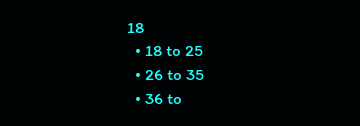18
  • 18 to 25
  • 26 to 35
  • 36 to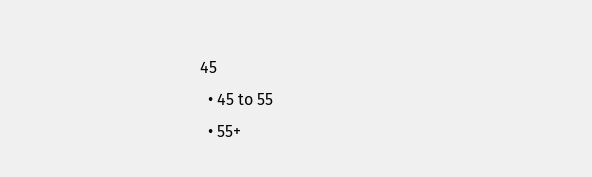45
  • 45 to 55
  • 55+